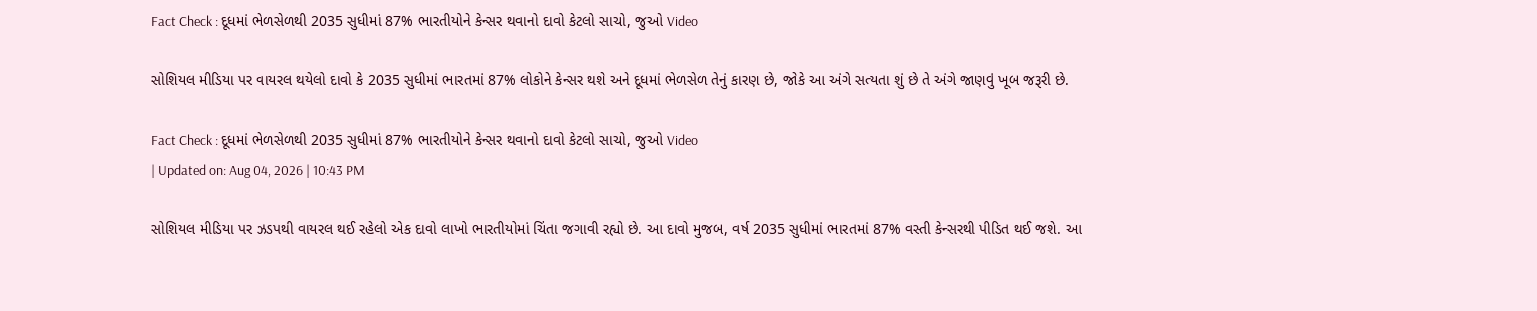Fact Check : દૂધમાં ભેળસેળથી 2035 સુધીમાં 87% ભારતીયોને કેન્સર થવાનો દાવો કેટલો સાચો, જુઓ Video

સોશિયલ મીડિયા પર વાયરલ થયેલો દાવો કે 2035 સુધીમાં ભારતમાં 87% લોકોને કેન્સર થશે અને દૂધમાં ભેળસેળ તેનું કારણ છે, જોકે આ અંગે સત્યતા શું છે તે અંગે જાણવું ખૂબ જરૂરી છે.

Fact Check : દૂધમાં ભેળસેળથી 2035 સુધીમાં 87% ભારતીયોને કેન્સર થવાનો દાવો કેટલો સાચો, જુઓ Video
| Updated on: Aug 04, 2026 | 10:43 PM

સોશિયલ મીડિયા પર ઝડપથી વાયરલ થઈ રહેલો એક દાવો લાખો ભારતીયોમાં ચિંતા જગાવી રહ્યો છે. આ દાવો મુજબ, વર્ષ 2035 સુધીમાં ભારતમાં 87% વસ્તી કેન્સરથી પીડિત થઈ જશે. આ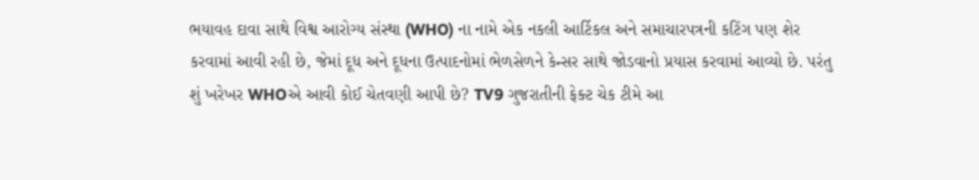ભયાવહ દાવા સાથે વિશ્વ આરોગ્ય સંસ્થા (WHO) ના નામે એક નકલી આર્ટિકલ અને સમાચારપત્રની કટિંગ પણ શેર કરવામાં આવી રહી છે, જેમાં દૂધ અને દૂધના ઉત્પાદનોમાં ભેળસેળને કેન્સર સાથે જોડવાનો પ્રયાસ કરવામાં આવ્યો છે. પરંતુ શું ખરેખર WHOએ આવી કોઈ ચેતવણી આપી છે? TV9 ગુજરાતીની ફેક્ટ ચેક ટીમે આ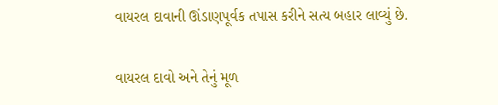વાયરલ દાવાની ઊંડાણપૂર્વક તપાસ કરીને સત્ય બહાર લાવ્યું છે.

વાયરલ દાવો અને તેનું મૂળ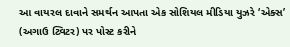આ વાયરલ દાવાને સમર્થન આપતા એક સોશિયલ મીડિયા યુઝરે ‘એક્સ’ (અગાઉ ટ્વિટર) પર પોસ્ટ કરીને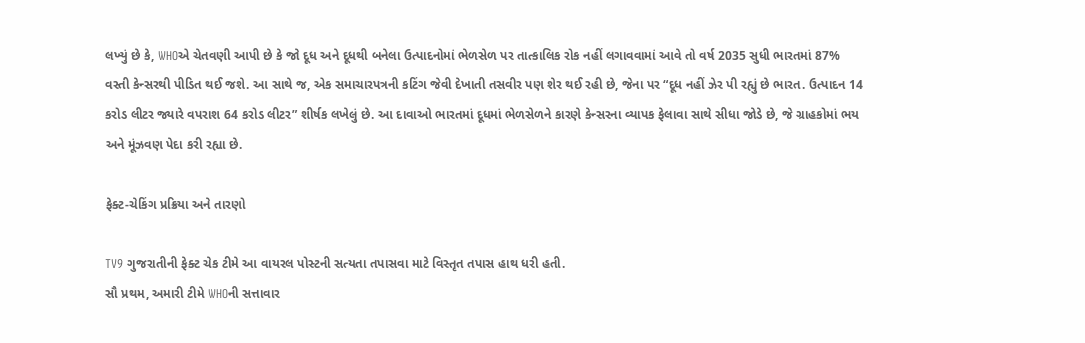લખ્યું છે કે, WHOએ ચેતવણી આપી છે કે જો દૂધ અને દૂધથી બનેલા ઉત્પાદનોમાં ભેળસેળ પર તાત્કાલિક રોક નહીં લગાવવામાં આવે તો વર્ષ 2035 સુધી ભારતમાં 87% વસ્તી કેન્સરથી પીડિત થઈ જશે. આ સાથે જ, એક સમાચારપત્રની કટિંગ જેવી દેખાતી તસવીર પણ શેર થઈ રહી છે, જેના પર “દૂધ નહીં ઝેર પી રહ્યું છે ભારત. ઉત્પાદન 14 કરોડ લીટર જ્યારે વપરાશ 64 કરોડ લીટર” શીર્ષક લખેલું છે. આ દાવાઓ ભારતમાં દૂધમાં ભેળસેળને કારણે કેન્સરના વ્યાપક ફેલાવા સાથે સીધા જોડે છે, જે ગ્રાહકોમાં ભય અને મૂંઝવણ પેદા કરી રહ્યા છે.

ફેક્ટ-ચેકિંગ પ્રક્રિયા અને તારણો

TV9 ગુજરાતીની ફેક્ટ ચેક ટીમે આ વાયરલ પોસ્ટની સત્યતા તપાસવા માટે વિસ્તૃત તપાસ હાથ ધરી હતી.
સૌ પ્રથમ, અમારી ટીમે WHOની સત્તાવાર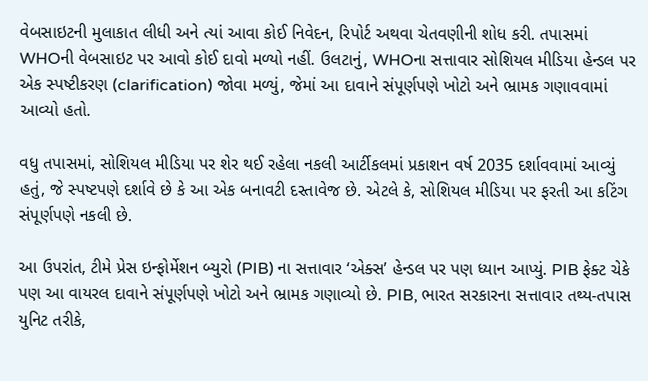વેબસાઇટની મુલાકાત લીધી અને ત્યાં આવા કોઈ નિવેદન, રિપોર્ટ અથવા ચેતવણીની શોધ કરી. તપાસમાં WHOની વેબસાઇટ પર આવો કોઈ દાવો મળ્યો નહીં. ઉલટાનું, WHOના સત્તાવાર સોશિયલ મીડિયા હેન્ડલ પર એક સ્પષ્ટીકરણ (clarification) જોવા મળ્યું, જેમાં આ દાવાને સંપૂર્ણપણે ખોટો અને ભ્રામક ગણાવવામાં આવ્યો હતો.

વધુ તપાસમાં, સોશિયલ મીડિયા પર શેર થઈ રહેલા નકલી આર્ટીકલમાં પ્રકાશન વર્ષ 2035 દર્શાવવામાં આવ્યું હતું, જે સ્પષ્ટપણે દર્શાવે છે કે આ એક બનાવટી દસ્તાવેજ છે. એટલે કે, સોશિયલ મીડિયા પર ફરતી આ કટિંગ સંપૂર્ણપણે નકલી છે.

આ ઉપરાંત, ટીમે પ્રેસ ઇન્ફોર્મેશન બ્યુરો (PIB) ના સત્તાવાર ‘એક્સ’ હેન્ડલ પર પણ ધ્યાન આપ્યું. PIB ફેક્ટ ચેકે પણ આ વાયરલ દાવાને સંપૂર્ણપણે ખોટો અને ભ્રામક ગણાવ્યો છે. PIB, ભારત સરકારના સત્તાવાર તથ્ય-તપાસ યુનિટ તરીકે,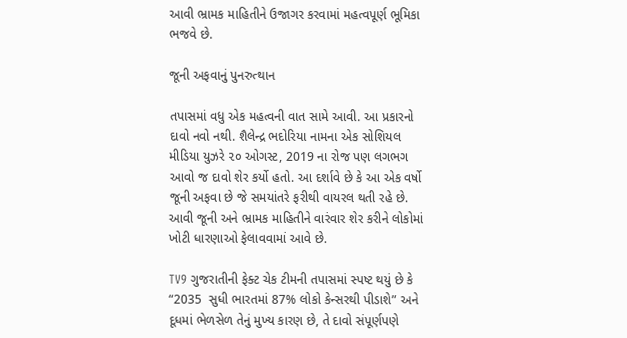આવી ભ્રામક માહિતીને ઉજાગર કરવામાં મહત્વપૂર્ણ ભૂમિકા ભજવે છે.

જૂની અફવાનું પુનરુત્થાન

તપાસમાં વધુ એક મહત્વની વાત સામે આવી. આ પ્રકારનો દાવો નવો નથી. શૈલેન્દ્ર ભદોરિયા નામના એક સોશિયલ મીડિયા યુઝરે ૨૦ ઓગસ્ટ, 2019 ના રોજ પણ લગભગ આવો જ દાવો શેર કર્યો હતો. આ દર્શાવે છે કે આ એક વર્ષો જૂની અફવા છે જે સમયાંતરે ફરીથી વાયરલ થતી રહે છે. આવી જૂની અને ભ્રામક માહિતીને વારંવાર શેર કરીને લોકોમાં ખોટી ધારણાઓ ફેલાવવામાં આવે છે.

TV9 ગુજરાતીની ફેક્ટ ચેક ટીમની તપાસમાં સ્પષ્ટ થયું છે કે “2035  સુધી ભારતમાં 87% લોકો કેન્સરથી પીડાશે” અને દૂધમાં ભેળસેળ તેનું મુખ્ય કારણ છે, તે દાવો સંપૂર્ણપણે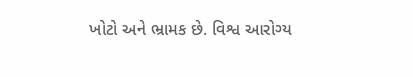ખોટો અને ભ્રામક છે. વિશ્વ આરોગ્ય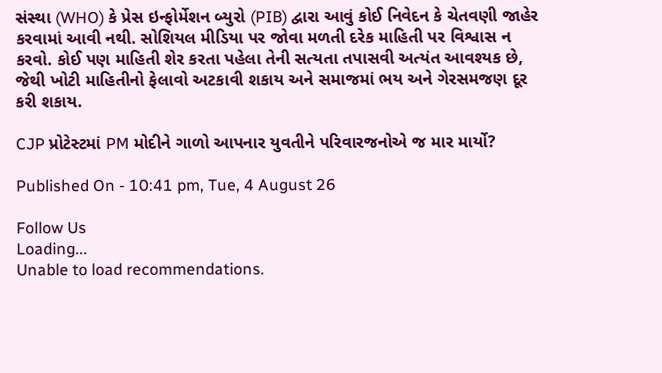સંસ્થા (WHO) કે પ્રેસ ઇન્ફોર્મેશન બ્યુરો (PIB) દ્વારા આવું કોઈ નિવેદન કે ચેતવણી જાહેર કરવામાં આવી નથી. સોશિયલ મીડિયા પર જોવા મળતી દરેક માહિતી પર વિશ્વાસ ન કરવો. કોઈ પણ માહિતી શેર કરતા પહેલા તેની સત્યતા તપાસવી અત્યંત આવશ્યક છે, જેથી ખોટી માહિતીનો ફેલાવો અટકાવી શકાય અને સમાજમાં ભય અને ગેરસમજણ દૂર કરી શકાય.

CJP પ્રોટેસ્ટમાં PM મોદીને ગાળો આપનાર યુવતીને પરિવારજનોએ જ માર માર્યો?

Published On - 10:41 pm, Tue, 4 August 26

Follow Us
Loading...
Unable to load recommendations.